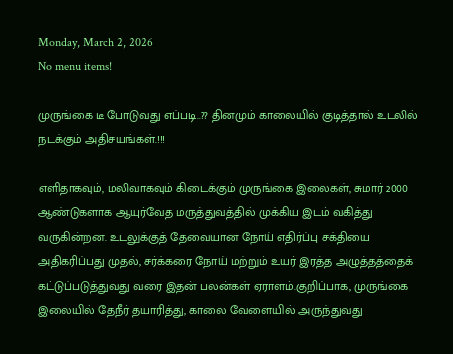Monday, March 2, 2026
No menu items!

முருங்கை டீ போடுவது எப்படி..?? தினமும் காலையில் குடித்தால் உடலில் நடக்கும் அதிசயங்கள்.!!!

எளிதாகவும், மலிவாகவும் கிடைக்கும் முருங்கை இலைகள், சுமார் 2000 ஆண்டுகளாக ஆயுர்வேத மருத்துவத்தில் முக்கிய இடம் வகித்து வருகின்றன. உடலுக்குத் தேவையான நோய் எதிர்ப்பு சக்தியை அதிகரிப்பது முதல், சர்க்கரை நோய் மற்றும் உயர் இரத்த அழுத்தத்தைக் கட்டுப்படுத்துவது வரை இதன் பலன்கள் ஏராளம்.குறிப்பாக, முருங்கை இலையில் தேநீர் தயாரித்து, காலை வேளையில் அருந்துவது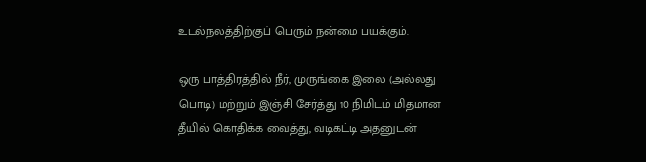உடல்நலத்திற்குப் பெரும் நன்மை பயக்கும்.

ஒரு பாத்திரத்தில் நீர், முருங்கை இலை (அல்லது பொடி) மற்றும் இஞ்சி சேர்த்து 10 நிமிடம் மிதமான தீயில் கொதிக்க வைத்து, வடிகட்டி அதனுடன்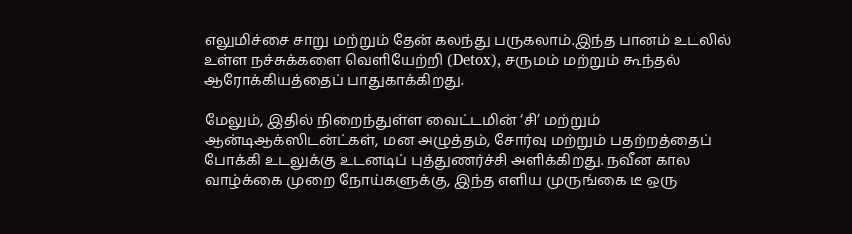எலுமிச்சை சாறு மற்றும் தேன் கலந்து பருகலாம்.இந்த பானம் உடலில் உள்ள நச்சுக்களை வெளியேற்றி (Detox), சருமம் மற்றும் கூந்தல் ஆரோக்கியத்தைப் பாதுகாக்கிறது.

மேலும், இதில் நிறைந்துள்ள வைட்டமின் ‘சி’ மற்றும் ஆன்டிஆக்ஸிடன்ட்கள், மன அழுத்தம், சோர்வு மற்றும் பதற்றத்தைப் போக்கி உடலுக்கு உடனடிப் புத்துணர்ச்சி அளிக்கிறது. நவீன கால வாழ்க்கை முறை நோய்களுக்கு, இந்த எளிய முருங்கை டீ ஒரு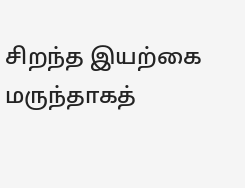சிறந்த இயற்கை மருந்தாகத்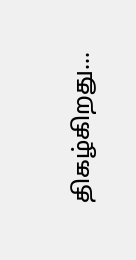திகழ்கிறது…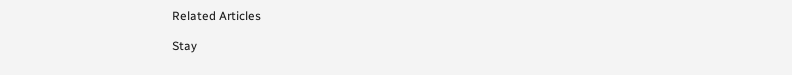Related Articles

Stay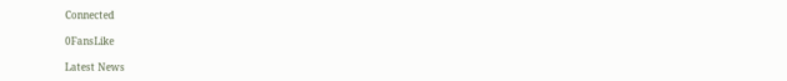Connected

0FansLike

Latest News